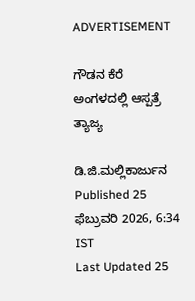ADVERTISEMENT

ಗೌಡನ ಕೆರೆ ಅಂಗಳದಲ್ಲಿ ಆಸ್ಪತ್ರೆ ತ್ಯಾಜ್ಯ

ಡಿ.ಜಿ.ಮಲ್ಲಿಕಾರ್ಜುನ
Published 25 ಫೆಬ್ರುವರಿ 2026, 6:34 IST
Last Updated 25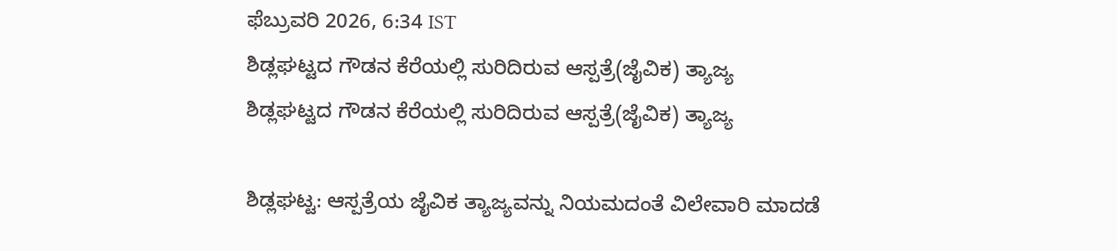ಫೆಬ್ರುವರಿ 2026, 6:34 IST
ಶಿಡ್ಲಘಟ್ಟದ ಗೌಡನ ಕೆರೆಯಲ್ಲಿ ಸುರಿದಿರುವ ಆಸ್ಪತ್ರೆ(ಜೈವಿಕ) ತ್ಯಾಜ್ಯ
ಶಿಡ್ಲಘಟ್ಟದ ಗೌಡನ ಕೆರೆಯಲ್ಲಿ ಸುರಿದಿರುವ ಆಸ್ಪತ್ರೆ(ಜೈವಿಕ) ತ್ಯಾಜ್ಯ

ಶಿಡ್ಲಘಟ್ಟ: ಆಸ್ಪತ್ರೆಯ ಜೈವಿಕ ತ್ಯಾಜ್ಯವನ್ನು ನಿಯಮದಂತೆ ವಿಲೇವಾರಿ ಮಾದಡೆ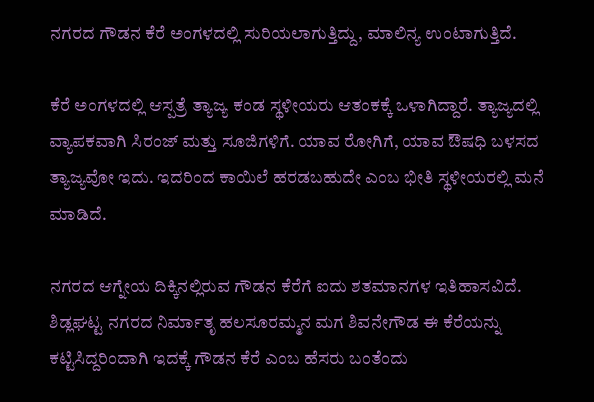ನಗರದ ಗೌಡನ ಕೆರೆ ಅಂಗಳದಲ್ಲಿ ಸುರಿಯಲಾಗುತ್ತಿದ್ದು, ಮಾಲಿನ್ಯ ಉಂಟಾಗುತ್ತಿದೆ.

ಕೆರೆ ಅಂಗಳದಲ್ಲಿ ಆಸ್ಪತ್ರೆ ತ್ಯಾಜ್ಯ ಕಂಡ ಸ್ಥಳೀಯರು ಆತಂಕಕ್ಕೆ ಒಳಾಗಿದ್ದಾರೆ. ತ್ಯಾಜ್ಯದಲ್ಲಿ ವ್ಯಾಪಕವಾಗಿ ಸಿರಂಜ್‌ ಮತ್ತು ಸೂಜಿಗಳಿಗೆ. ಯಾವ ರೋಗಿಗೆ, ಯಾವ ಔಷಧಿ ಬಳಸದ ತ್ಯಾಜ್ಯವೋ ಇದು. ಇದರಿಂದ ಕಾಯಿಲೆ ಹರಡಬಹುದೇ ಎಂಬ ಭೀತಿ ಸ್ಥಳೀಯರಲ್ಲಿ ಮನೆ ಮಾಡಿದೆ.

ನಗರದ ಆಗ್ನೇಯ ದಿಕ್ಕಿನಲ್ಲಿರುವ ಗೌಡನ ಕೆರೆಗೆ ಐದು ಶತಮಾನಗಳ ಇತಿಹಾಸವಿದೆ. ಶಿಡ್ಲಘಟ್ಟ ನಗರದ ನಿರ್ಮಾತೃ ಹಲಸೂರಮ್ಮನ ಮಗ ಶಿವನೇಗೌಡ ಈ ಕೆರೆಯನ್ನು ಕಟ್ಟಿಸಿದ್ದರಿಂದಾಗಿ ಇದಕ್ಕೆ ಗೌಡನ ಕೆರೆ ಎಂಬ ಹೆಸರು ಬಂತೆಂದು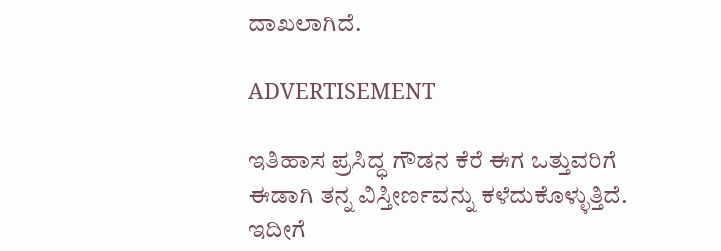ದಾಖಲಾಗಿದೆ.

ADVERTISEMENT

ಇತಿಹಾಸ ಪ್ರಸಿದ್ಧ ಗೌಡನ ಕೆರೆ ಈಗ ಒತ್ತುವರಿಗೆ ಈಡಾಗಿ ತನ್ನ ವಿಸ್ತೀರ್ಣವನ್ನು ಕಳೆದುಕೊಳ್ಳುತ್ತಿದೆ. ಇದೀಗೆ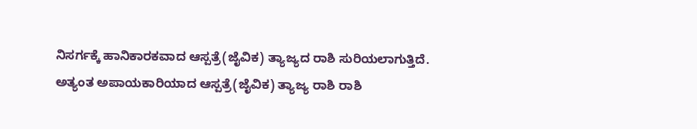ನಿಸರ್ಗಕ್ಕೆ ಹಾನಿಕಾರಕವಾದ ಆಸ್ಪತ್ರೆ(ಜೈವಿಕ) ತ್ಯಾಜ್ಯದ ರಾಶಿ ಸುರಿಯಲಾಗುತ್ತಿದೆ. ಅತ್ಯಂತ ಅಪಾಯಕಾರಿಯಾದ ಆಸ್ಪತ್ರೆ(ಜೈವಿಕ) ತ್ಯಾಜ್ಯ ರಾಶಿ ರಾಶಿ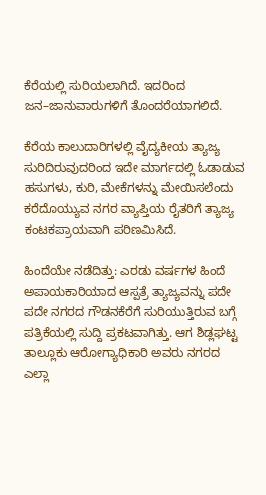ಕೆರೆಯಲ್ಲಿ ಸುರಿಯಲಾಗಿದೆ. ಇದರಿಂದ ಜನ–ಜಾನುವಾರುಗಳಿಗೆ ತೊಂದರೆಯಾಗಲಿದೆ.

ಕೆರೆಯ ಕಾಲುದಾರಿಗಳಲ್ಲಿ ವೈದ್ಯಕೀಯ ತ್ಯಾಜ್ಯ ಸುರಿದಿರುವುದರಿಂದ ಇದೇ ಮಾರ್ಗದಲ್ಲಿ ಓಡಾಡುವ ಹಸುಗಳು, ಕುರಿ, ಮೇಕೆಗಳನ್ನು ಮೇಯಿಸಲೆಂದು ಕರೆದೊಯ್ಯುವ ನಗರ ವ್ಯಾಪ್ತಿಯ ರೈತರಿಗೆ ತ್ಯಾಜ್ಯ ಕಂಟಕಪ್ರಾಯವಾಗಿ ಪರಿಣಮಿಸಿದೆ.

ಹಿಂದೆಯೇ ನಡೆದಿತ್ತು: ಎರಡು ವರ್ಷಗಳ ಹಿಂದೆ ಅಪಾಯಕಾರಿಯಾದ ಆಸ್ಪತ್ರೆ ತ್ಯಾಜ್ಯವನ್ನು ಪದೇ ಪದೇ ನಗರದ ಗೌಡನಕೆರೆಗೆ ಸುರಿಯುತ್ತಿರುವ ಬಗ್ಗೆ ಪತ್ರಿಕೆಯಲ್ಲಿ ಸುದ್ದಿ ಪ್ರಕಟವಾಗಿತ್ತು. ಆಗ ಶಿಡ್ಲಘಟ್ಟ ತಾಲ್ಲೂಕು ಆರೋಗ್ಯಾಧಿಕಾರಿ ಅವರು ನಗರದ ಎಲ್ಲಾ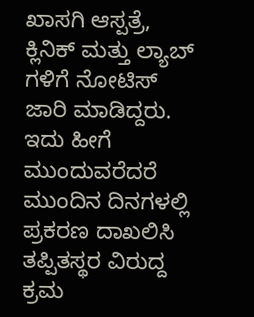ಖಾಸಗಿ ಆಸ್ಪತ್ರೆ, ಕ್ಲಿನಿಕ್ ಮತ್ತು ಲ್ಯಾಬ್ ಗಳಿಗೆ ನೋಟಿಸ್ ಜಾರಿ ಮಾಡಿದ್ದರು. ಇದು ಹೀಗೆ ಮುಂದುವರೆದರೆ ಮುಂದಿನ ದಿನಗಳಲ್ಲಿ ಪ್ರಕರಣ ದಾಖಲಿಸಿ ತಪ್ಪಿತಸ್ಥರ ವಿರುದ್ದ ಕ್ರಮ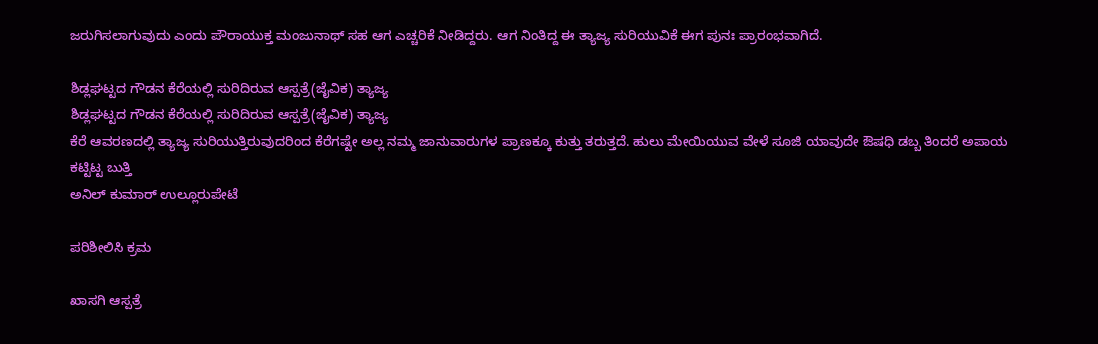ಜರುಗಿಸಲಾಗುವುದು ಎಂದು ಪೌರಾಯುಕ್ತ ಮಂಜುನಾಥ್ ಸಹ ಆಗ ಎಚ್ಚರಿಕೆ ನೀಡಿದ್ದರು. ಆಗ ನಿಂತಿದ್ದ ಈ ತ್ಯಾಜ್ಯ ಸುರಿಯುವಿಕೆ ಈಗ ಪುನಃ ಪ್ರಾರಂಭವಾಗಿದೆ.

ಶಿಡ್ಲಘಟ್ಟದ ಗೌಡನ ಕೆರೆಯಲ್ಲಿ ಸುರಿದಿರುವ ಆಸ್ಪತ್ರೆ(ಜೈವಿಕ) ತ್ಯಾಜ್ಯ
ಶಿಡ್ಲಘಟ್ಟದ ಗೌಡನ ಕೆರೆಯಲ್ಲಿ ಸುರಿದಿರುವ ಆಸ್ಪತ್ರೆ(ಜೈವಿಕ) ತ್ಯಾಜ್ಯ
ಕೆರೆ ಆವರಣದಲ್ಲಿ ತ್ಯಾಜ್ಯ ಸುರಿಯುತ್ತಿರುವುದರಿಂದ ಕೆರೆಗಷ್ಟೇ ಅಲ್ಲ ನಮ್ಮ ಜಾನುವಾರುಗಳ ಪ್ರಾಣಕ್ಕೂ ಕುತ್ತು ತರುತ್ತದೆ. ಹುಲು ಮೇಯಿಯುವ ವೇಳೆ ಸೂಜಿ ಯಾವುದೇ ಔಷಧಿ ಡಬ್ಬ ತಿಂದರೆ ಅಪಾಯ ಕಟ್ಟಿಟ್ಟ ಬುತ್ತಿ
ಅನಿಲ್ ಕುಮಾರ್ ಉಲ್ಲೂರುಪೇಟೆ

ಪರಿಶೀಲಿಸಿ ಕ್ರಮ

ಖಾಸಗಿ ಆಸ್ಪತ್ರೆ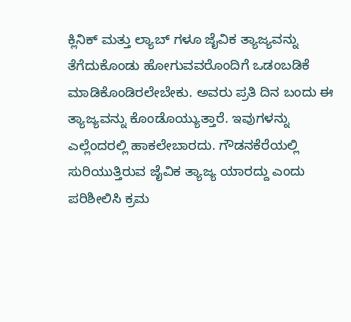ಕ್ಲಿನಿಕ್ ಮತ್ತು ಲ್ಯಾಬ್ ಗಳೂ ಜೈವಿಕ ತ್ಯಾಜ್ಯವನ್ನು ತೆಗೆದುಕೊಂಡು ಹೋಗುವವರೊಂದಿಗೆ ಒಡಂಬಡಿಕೆ ಮಾಡಿಕೊಂಡಿರಲೇಬೇಕು. ಅವರು ಪ್ರತಿ ದಿನ ಬಂದು ಈ ತ್ಯಾಜ್ಯವನ್ನು ಕೊಂಡೊಯ್ಯುತ್ತಾರೆ. ಇವುಗಳನ್ನು ಎಲ್ಲೆಂದರಲ್ಲಿ ಹಾಕಲೇಬಾರದು. ಗೌಡನಕೆರೆಯಲ್ಲಿ ಸುರಿಯುತ್ತಿರುವ ಜೈವಿಕ ತ್ಯಾಜ್ಯ ಯಾರದ್ದು ಎಂದು ಪರಿಶೀಲಿಸಿ ಕ್ರಮ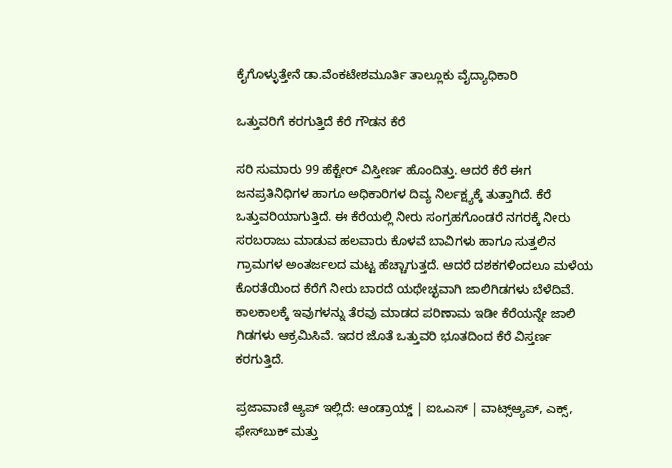ಕೈಗೊಳ್ಳುತ್ತೇನೆ ಡಾ.ವೆಂಕಟೇಶಮೂರ್ತಿ ತಾಲ್ಲೂಕು ವೈದ್ಯಾಧಿಕಾರಿ

ಒತ್ತುವರಿಗೆ ಕರಗುತ್ತಿದೆ ಕೆರೆ ಗೌಡನ ಕೆರೆ

ಸರಿ ಸುಮಾರು 99 ಹೆಕ್ಟೇರ್ ವಿಸ್ತೀರ್ಣ ಹೊಂದಿತ್ತು. ಆದರೆ ಕೆರೆ ಈಗ ಜನಪ್ರತಿನಿಧಿಗಳ ಹಾಗೂ ಅಧಿಕಾರಿಗಳ ದಿವ್ಯ ನಿರ್ಲಕ್ಷ್ಯಕ್ಕೆ ತುತ್ತಾಗಿದೆ. ಕೆರೆ ಒತ್ತುವರಿಯಾಗುತ್ತಿದೆ. ಈ ಕೆರೆಯಲ್ಲಿ ನೀರು ಸಂಗ್ರಹಗೊಂಡರೆ ನಗರಕ್ಕೆ ನೀರು ಸರಬರಾಜು ಮಾಡುವ ಹಲವಾರು ಕೊಳವೆ ಬಾವಿಗಳು ಹಾಗೂ ಸುತ್ತಲಿನ ಗ್ರಾಮಗಳ ಅಂತರ್ಜಲದ ಮಟ್ಟ ಹೆಚ್ಚಾಗುತ್ತದೆ. ಆದರೆ ದಶಕಗಳಿಂದಲೂ ಮಳೆಯ ಕೊರತೆಯಿಂದ ಕೆರೆಗೆ ನೀರು ಬಾರದೆ ಯಥೇಚ್ಛವಾಗಿ ಜಾಲಿಗಿಡಗಳು ಬೆಳೆದಿವೆ. ಕಾಲಕಾಲಕ್ಕೆ ಇವುಗಳನ್ನು ತೆರವು ಮಾಡದ ಪರಿಣಾಮ ಇಡೀ ಕೆರೆಯನ್ನೇ ಜಾಲಿ ಗಿಡಗಳು ಆಕ್ರಮಿಸಿವೆ. ಇದರ ಜೊತೆ ಒತ್ತುವರಿ ಭೂತದಿಂದ ಕೆರೆ ವಿಸ್ತರ್ಣ ಕರಗುತ್ತಿದೆ.

ಪ್ರಜಾವಾಣಿ ಆ್ಯಪ್ ಇಲ್ಲಿದೆ: ಆಂಡ್ರಾಯ್ಡ್ | ಐಒಎಸ್ | ವಾಟ್ಸ್ಆ್ಯಪ್, ಎಕ್ಸ್, ಫೇಸ್‌ಬುಕ್ ಮತ್ತು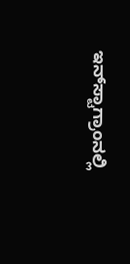ಇನ್‌ಸ್ಟಾಗ್ರಾಂನಲ್ಲಿ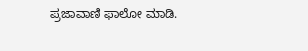ಪ್ರಜಾವಾಣಿ ಫಾಲೋ ಮಾಡಿ.